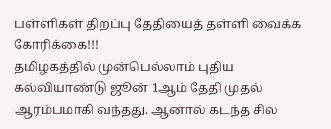பள்ளிகள் திறப்பு தேதியைத் தள்ளி வைக்க கோரிக்கை!!!
தமிழகத்தில் முன்பெல்லாம் புதிய கல்வியாண்டு ஜூன் 1ஆம் தேதி முதல் ஆரம்பமாகி வந்தது. ஆனால் கடந்த சில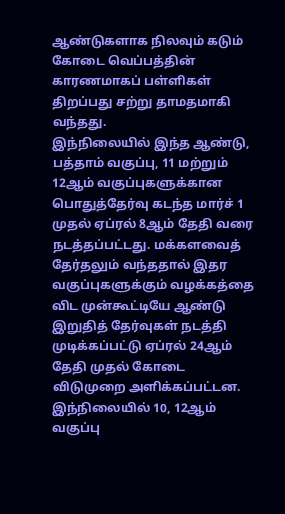ஆண்டுகளாக நிலவும் கடும் கோடை வெப்பத்தின் காரணமாகப் பள்ளிகள் திறப்பது சற்று தாமதமாகி வந்தது.
இந்நிலையில் இந்த ஆண்டு, பத்தாம் வகுப்பு, 11 மற்றும் 12ஆம் வகுப்புகளுக்கான பொதுத்தேர்வு கடந்த மார்ச் 1 முதல் ஏப்ரல் 8ஆம் தேதி வரை நடத்தப்பட்டது. மக்களவைத் தேர்தலும் வந்ததால் இதர வகுப்புகளுக்கும் வழக்கத்தை விட முன்கூட்டியே ஆண்டு இறுதித் தேர்வுகள் நடத்தி முடிக்கப்பட்டு ஏப்ரல் 24ஆம் தேதி முதல் கோடை விடுமுறை அளிக்கப்பட்டன.
இந்நிலையில் 10, 12ஆம் வகுப்பு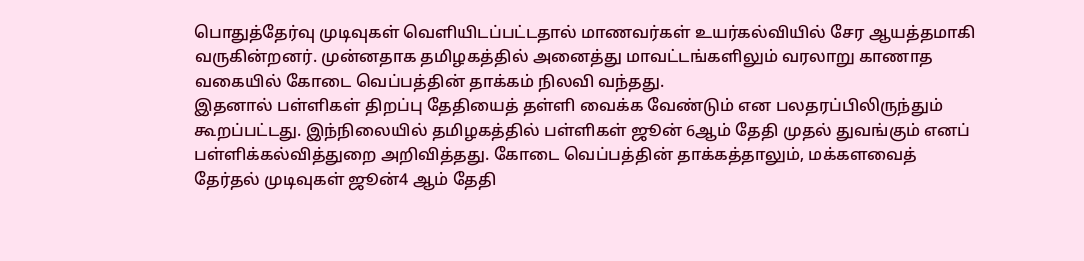பொதுத்தேர்வு முடிவுகள் வெளியிடப்பட்டதால் மாணவர்கள் உயர்கல்வியில் சேர ஆயத்தமாகி வருகின்றனர். முன்னதாக தமிழகத்தில் அனைத்து மாவட்டங்களிலும் வரலாறு காணாத வகையில் கோடை வெப்பத்தின் தாக்கம் நிலவி வந்தது.
இதனால் பள்ளிகள் திறப்பு தேதியைத் தள்ளி வைக்க வேண்டும் என பலதரப்பிலிருந்தும் கூறப்பட்டது. இந்நிலையில் தமிழகத்தில் பள்ளிகள் ஜூன் 6ஆம் தேதி முதல் துவங்கும் எனப் பள்ளிக்கல்வித்துறை அறிவித்தது. கோடை வெப்பத்தின் தாக்கத்தாலும், மக்களவைத் தேர்தல் முடிவுகள் ஜூன்4 ஆம் தேதி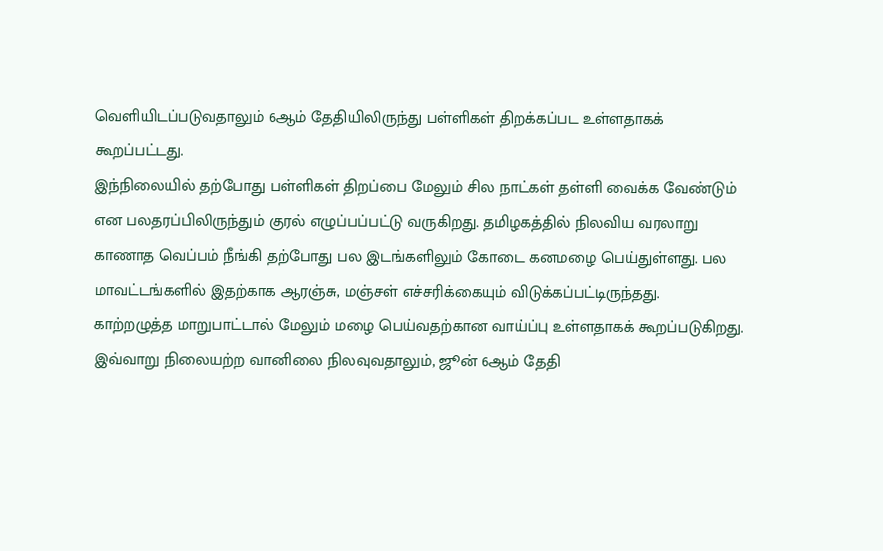வெளியிடப்படுவதாலும் 6ஆம் தேதியிலிருந்து பள்ளிகள் திறக்கப்பட உள்ளதாகக் கூறப்பட்டது.
இந்நிலையில் தற்போது பள்ளிகள் திறப்பை மேலும் சில நாட்கள் தள்ளி வைக்க வேண்டும் என பலதரப்பிலிருந்தும் குரல் எழுப்பப்பட்டு வருகிறது. தமிழகத்தில் நிலவிய வரலாறு காணாத வெப்பம் நீங்கி தற்போது பல இடங்களிலும் கோடை கனமழை பெய்துள்ளது. பல மாவட்டங்களில் இதற்காக ஆரஞ்சு, மஞ்சள் எச்சரிக்கையும் விடுக்கப்பட்டிருந்தது.
காற்றழுத்த மாறுபாட்டால் மேலும் மழை பெய்வதற்கான வாய்ப்பு உள்ளதாகக் கூறப்படுகிறது. இவ்வாறு நிலையற்ற வானிலை நிலவுவதாலும், ஜூன் 6ஆம் தேதி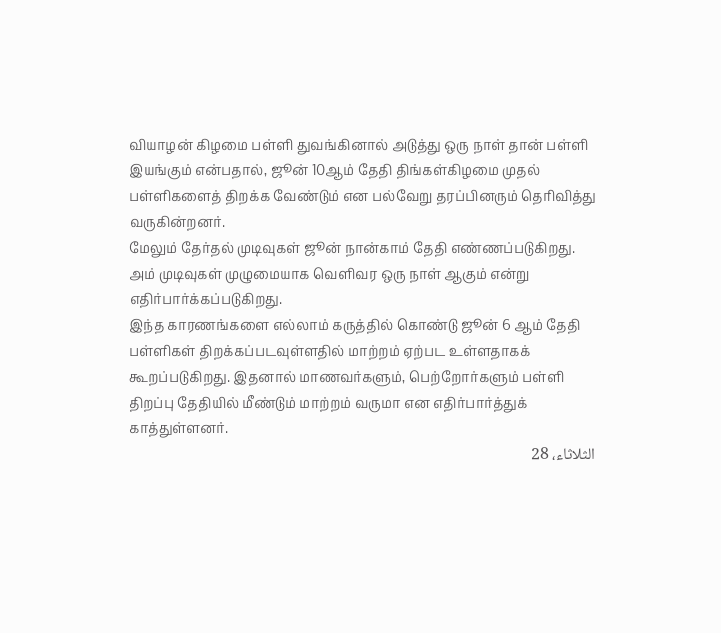வியாழன் கிழமை பள்ளி துவங்கினால் அடுத்து ஒரு நாள் தான் பள்ளி இயங்கும் என்பதால், ஜூன் 10ஆம் தேதி திங்கள்கிழமை முதல் பள்ளிகளைத் திறக்க வேண்டும் என பல்வேறு தரப்பினரும் தெரிவித்து வருகின்றனர்.
மேலும் தேர்தல் முடிவுகள் ஜூன் நான்காம் தேதி எண்ணப்படுகிறது. அம் முடிவுகள் முழுமையாக வெளிவர ஒரு நாள் ஆகும் என்று எதிர்பார்க்கப்படுகிறது.
இந்த காரணங்களை எல்லாம் கருத்தில் கொண்டு ஜூன் 6 ஆம் தேதி பள்ளிகள் திறக்கப்படவுள்ளதில் மாற்றம் ஏற்பட உள்ளதாகக் கூறப்படுகிறது. இதனால் மாணவர்களும், பெற்றோர்களும் பள்ளி திறப்பு தேதியில் மீண்டும் மாற்றம் வருமா என எதிர்பார்த்துக் காத்துள்ளனர்.
الثلاثاء، 28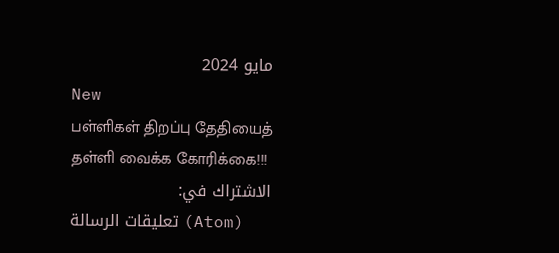مايو 2024
New
பள்ளிகள் திறப்பு தேதியைத் தள்ளி வைக்க கோரிக்கை!!!
الاشتراك في:
تعليقات الرسالة (Atom)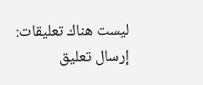ليست هناك تعليقات:
إرسال تعليق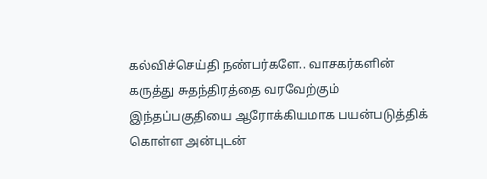கல்விச்செய்தி நண்பர்களே.. வாசகர்களின் கருத்து சுதந்திரத்தை வரவேற்கும் இந்தப்பகுதியை ஆரோக்கியமாக பயன்படுத்திக் கொள்ள அன்புடன்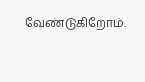வேண்டுகிறோம்.